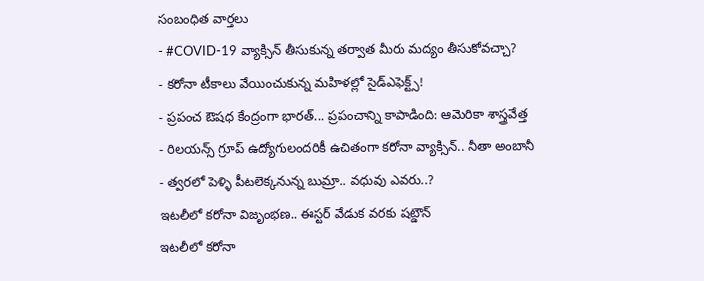సంబంధిత వార్తలు
- #COVID-19 వ్యాక్సిన్ తీసుకున్న తర్వాత మీరు మద్యం తీసుకోవచ్చా?
- కరోనా టీకాలు వేయించుకున్న మహిళల్లో సైడ్ఎఫెక్ట్స్!
- ప్రపంచ ఔషధ కేంద్రంగా భారత్... ప్రపంచాన్ని కాపాడింది: ఆమెరికా శాస్త్రవేత్త
- రిలయన్స్ గ్రూప్ ఉద్యోగులందరికీ ఉచితంగా కరోనా వ్యాక్సిన్.. నీతా అంబానీ
- త్వరలో పెళ్ళి పీటలెక్కనున్న బుమ్రా.. వధువు ఎవరు..?
ఇటలీలో కరోనా విజృంభణ.. ఈస్టర్ వేడుక వరకు షట్డౌన్
ఇటలీలో కరోనా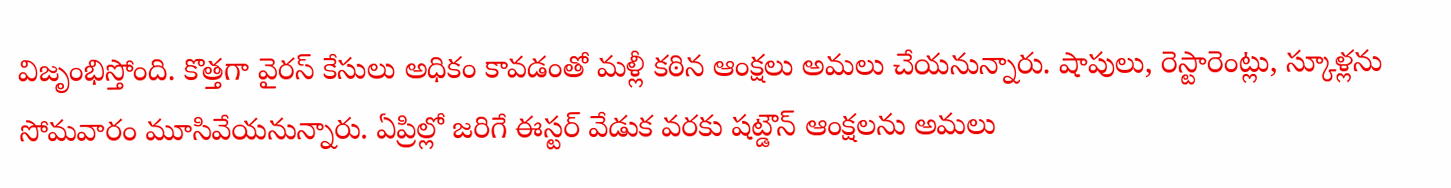విజృంభిస్తోంది. కొత్తగా వైరస్ కేసులు అధికం కావడంతో మళ్లీ కఠిన ఆంక్షలు అమలు చేయనున్నారు. షాపులు, రెస్టారెంట్లు, స్కూళ్లను సోమవారం మూసివేయనున్నారు. ఏప్రిల్లో జరిగే ఈస్టర్ వేడుక వరకు షట్డౌన్ ఆంక్షలను అమలు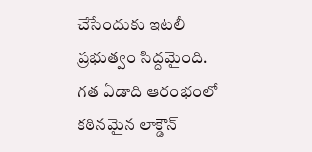చేసేందుకు ఇటలీ ప్రభుత్వం సిద్దమైంది.
గత ఏడాది ఆరంభంలో కఠినమైన లాక్డౌన్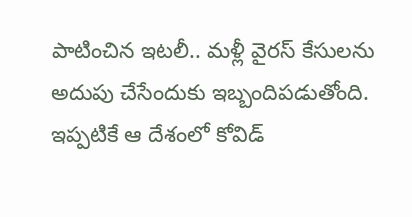పాటించిన ఇటలీ.. మళ్లీ వైరస్ కేసులను అదుపు చేసేందుకు ఇబ్బందిపడుతోంది. ఇప్పటికే ఆ దేశంలో కోవిడ్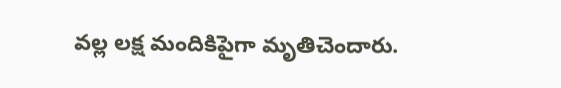వల్ల లక్ష మందికిపైగా మృతిచెందారు.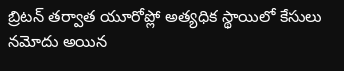బ్రిటన్ తర్వాత యూరోప్లో అత్యధిక స్థాయిలో కేసులు నమోదు అయిన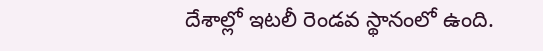దేశాల్లో ఇటలీ రెండవ స్థానంలో ఉంది.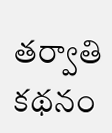తర్వాతి కథనం